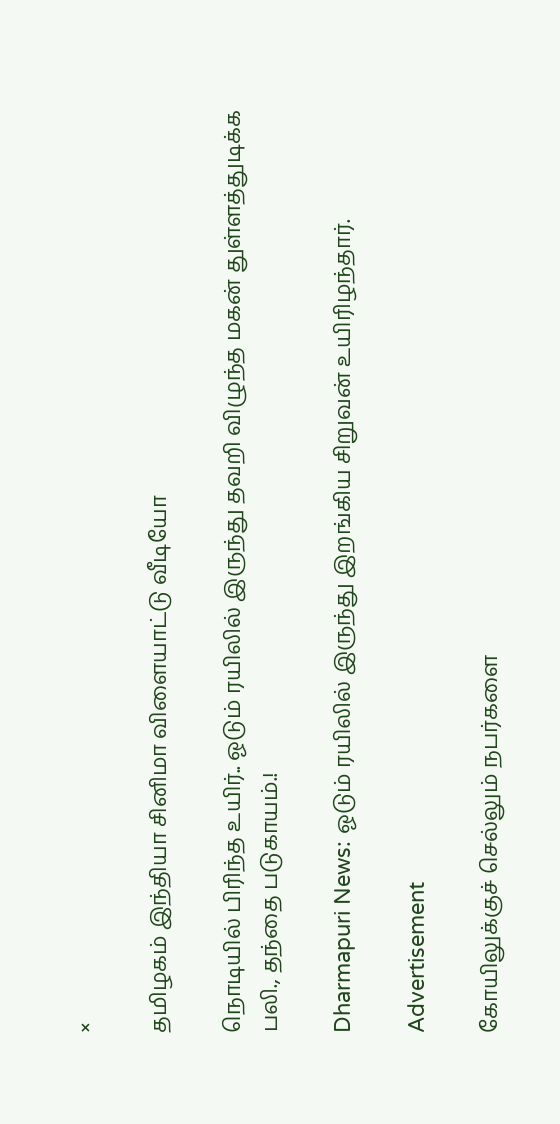×

தமிழகம் இந்தியா சினிமா விளையாட்டு வீடியோ

நொடியில் பிரிந்த உயிர்.. ஓடும் ரயிலில் இருந்து தவறி விழுந்த மகன் துள்ளத்துடிக்க பலி., தந்தை படுகாயம்.!

Dharmapuri News: ஓடும் ரயிலில் இருந்து இறங்கிய சிறுவன் உயிரிழந்தார்.

Advertisement

கோயிலுக்குச் செல்லும் நபர்களை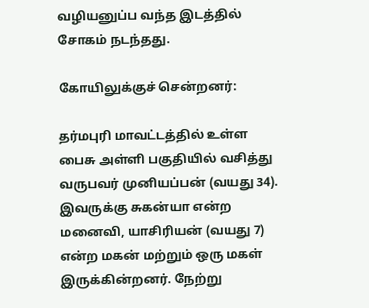வழியனுப்ப வந்த இடத்தில் சோகம் நடந்தது.

கோயிலுக்குச் சென்றனர்:

தர்மபுரி மாவட்டத்தில் உள்ள பைசு அள்ளி பகுதியில் வசித்து வருபவர் முனியப்பன் (வயது 34). இவருக்கு சுகன்யா என்ற மனைவி, யாசிரியன் (வயது 7) என்ற மகன் மற்றும் ஒரு மகள் இருக்கின்றனர். நேற்று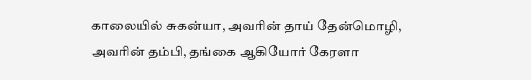காலையில் சுகன்யா, அவரின் தாய் தேன்மொழி, அவரின் தம்பி, தங்கை ஆகியோர் கேரளா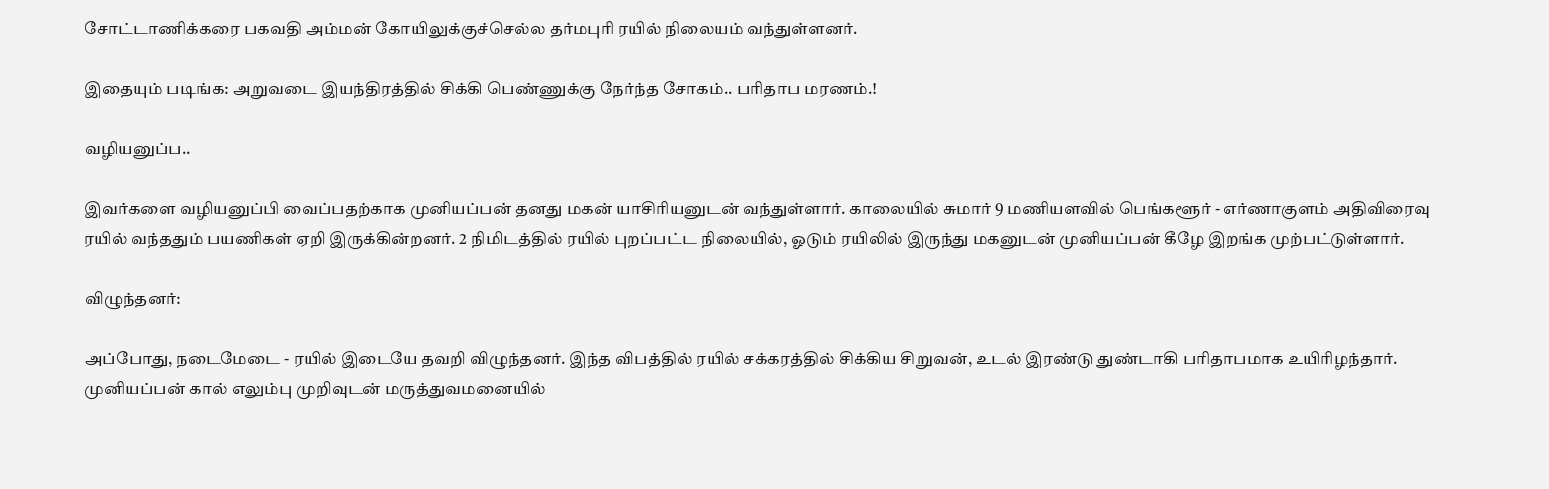சோட்டாணிக்கரை பகவதி அம்மன் கோயிலுக்குச்செல்ல தர்மபுரி ரயில் நிலையம் வந்துள்ளனர்.

இதையும் படிங்க: அறுவடை இயந்திரத்தில் சிக்கி பெண்ணுக்கு நேர்ந்த சோகம்.. பரிதாப மரணம்.!

வழியனுப்ப..

இவர்களை வழியனுப்பி வைப்பதற்காக முனியப்பன் தனது மகன் யாசிரியனுடன் வந்துள்ளார். காலையில் சுமார் 9 மணியளவில் பெங்களூர் - எர்ணாகுளம் அதிவிரைவு ரயில் வந்ததும் பயணிகள் ஏறி இருக்கின்றனர். 2 நிமிடத்தில் ரயில் புறப்பட்ட நிலையில், ஓடும் ரயிலில் இருந்து மகனுடன் முனியப்பன் கீழே இறங்க முற்பட்டுள்ளார்.

விழுந்தனர்:

அப்போது, நடைமேடை - ரயில் இடையே தவறி விழுந்தனர். இந்த விபத்தில் ரயில் சக்கரத்தில் சிக்கிய சிறுவன், உடல் இரண்டு துண்டாகி பரிதாபமாக உயிரிழந்தார். முனியப்பன் கால் எலும்பு முறிவுடன் மருத்துவமனையில்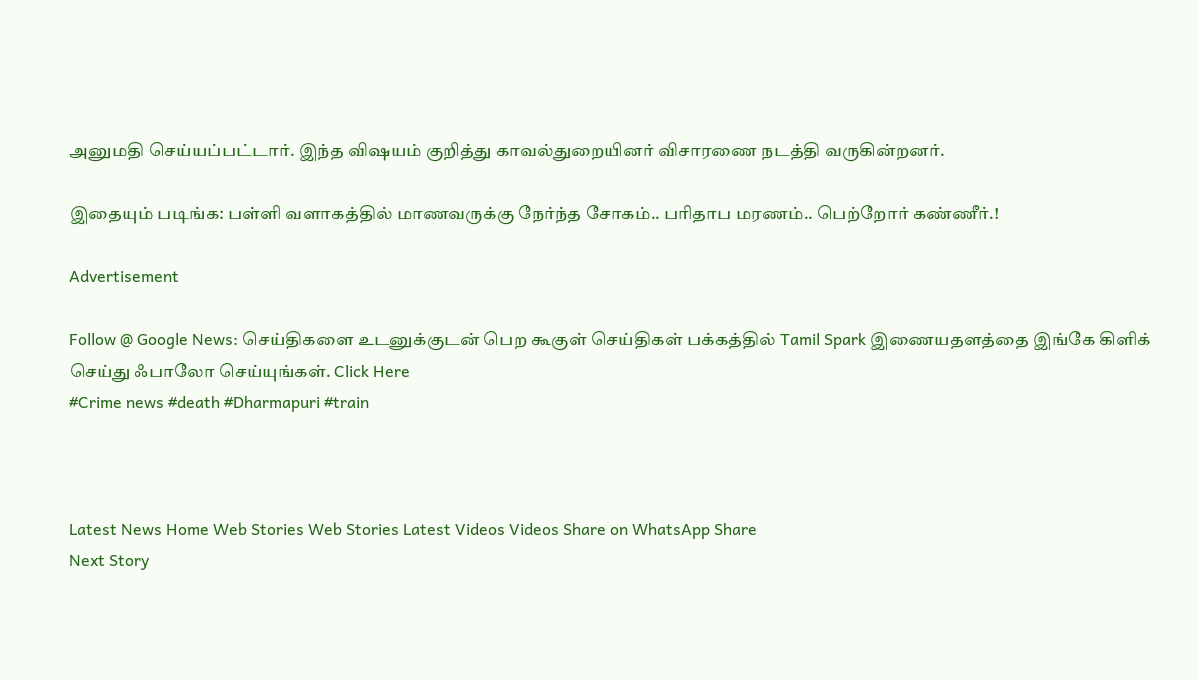அனுமதி செய்யப்பட்டார். இந்த விஷயம் குறித்து காவல்துறையினர் விசாரணை நடத்தி வருகின்றனர்.

இதையும் படிங்க: பள்ளி வளாகத்தில் மாணவருக்கு நேர்ந்த சோகம்.. பரிதாப மரணம்.. பெற்றோர் கண்ணீர்.!

Advertisement

Follow @ Google News: செய்திகளை உடனுக்குடன் பெற கூகுள் செய்திகள் பக்கத்தில் Tamil Spark இணையதளத்தை இங்கே கிளிக் செய்து ஃபாலோ செய்யுங்கள். Click Here
#Crime news #death #Dharmapuri #train



Latest News Home Web Stories Web Stories Latest Videos Videos Share on WhatsApp Share
Next Story